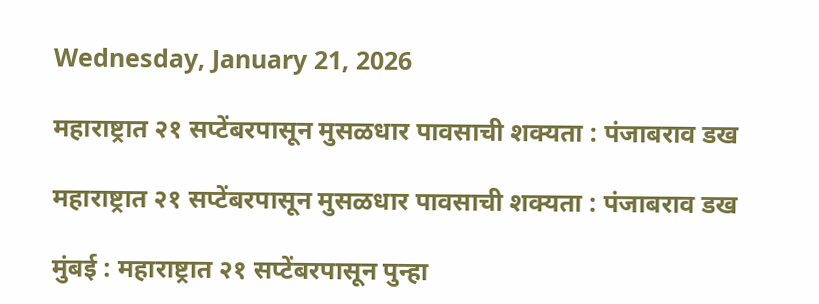Wednesday, January 21, 2026

महाराष्ट्रात २१ सप्टेंबरपासून मुसळधार पावसाची शक्यता : पंजाबराव डख

महाराष्ट्रात २१ सप्टेंबरपासून मुसळधार पावसाची शक्यता : पंजाबराव डख

मुंबई : महाराष्ट्रात २१ सप्टेंबरपासून पुन्हा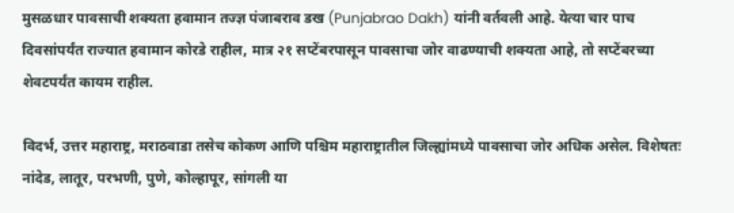मुसळधार पावसाची शक्यता हवामान तज्ज्ञ पंजाबराव डख (Punjabrao Dakh) यांनी वर्तवली आहे. येत्या चार पाच दिवसांपर्यंत राज्यात हवामान कोरडे राहील, मात्र २१ सप्टेंबरपासून पावसाचा जोर वाढण्याची शक्यता आहे, तो सप्टेंबरच्या शेवटपर्यंत कायम राहील.

विदर्भ, उत्तर महाराष्ट्र, मराठवाडा तसेच कोकण आणि पश्चिम महाराष्ट्रातील जिल्ह्यांमध्ये पावसाचा जोर अधिक असेल. विशेषतः नांदेड, लातूर, परभणी, पुणे, कोल्हापूर, सांगली या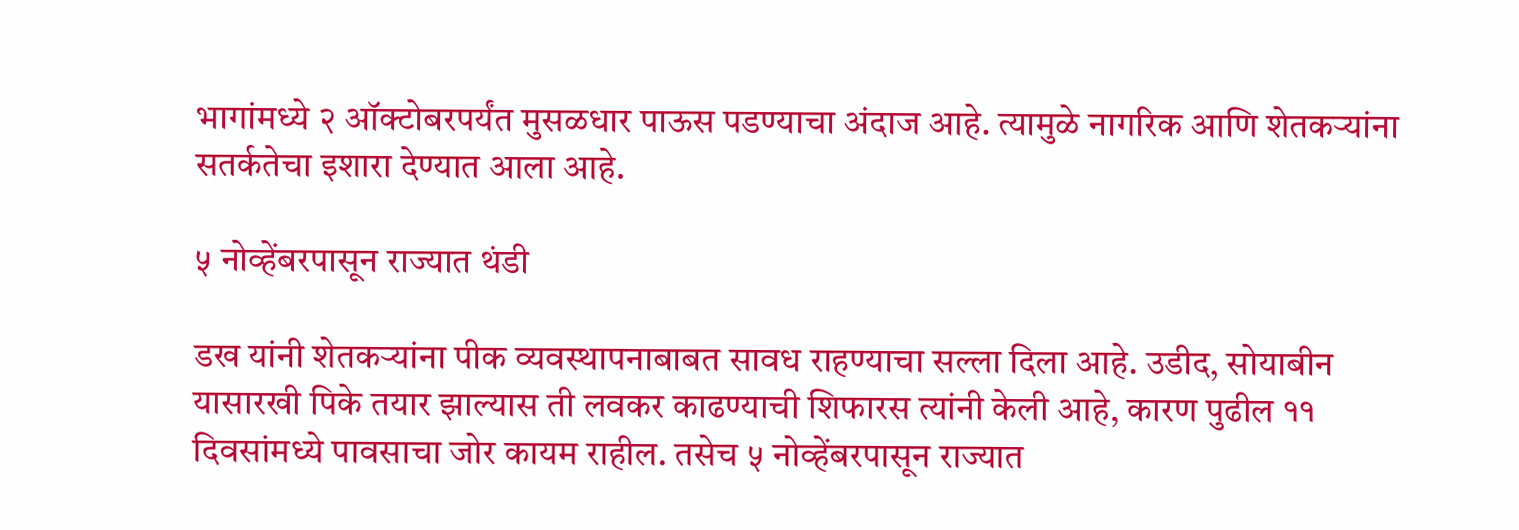भागांमध्ये २ ऑक्टोबरपर्यंत मुसळधार पाऊस पडण्याचा अंदाज आहे. त्यामुळे नागरिक आणि शेतकऱ्यांना सतर्कतेचा इशारा देण्यात आला आहे.

५ नोव्हेंबरपासून राज्यात थंडी

डख यांनी शेतकऱ्यांना पीक व्यवस्थापनाबाबत सावध राहण्याचा सल्ला दिला आहे. उडीद, सोयाबीन यासारखी पिके तयार झाल्यास ती लवकर काढण्याची शिफारस त्यांनी केली आहे, कारण पुढील ११ दिवसांमध्ये पावसाचा जोर कायम राहील. तसेच ५ नोव्हेंबरपासून राज्यात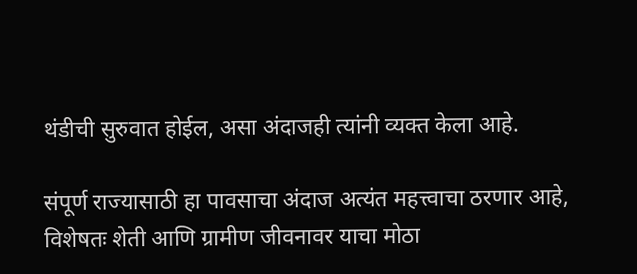थंडीची सुरुवात होईल, असा अंदाजही त्यांनी व्यक्त केला आहे.

संपूर्ण राज्यासाठी हा पावसाचा अंदाज अत्यंत महत्त्वाचा ठरणार आहे, विशेषतः शेती आणि ग्रामीण जीवनावर याचा मोठा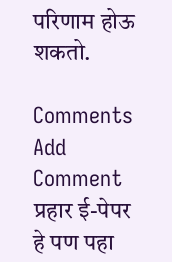परिणाम होऊ शकतो.

Comments
Add Comment
प्रहार ई-पेपर
हे पण पहा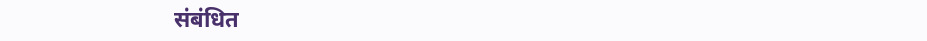संबंधित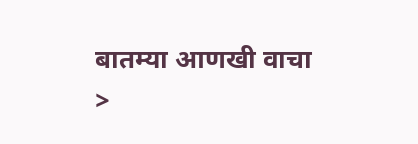बातम्या आणखी वाचा >